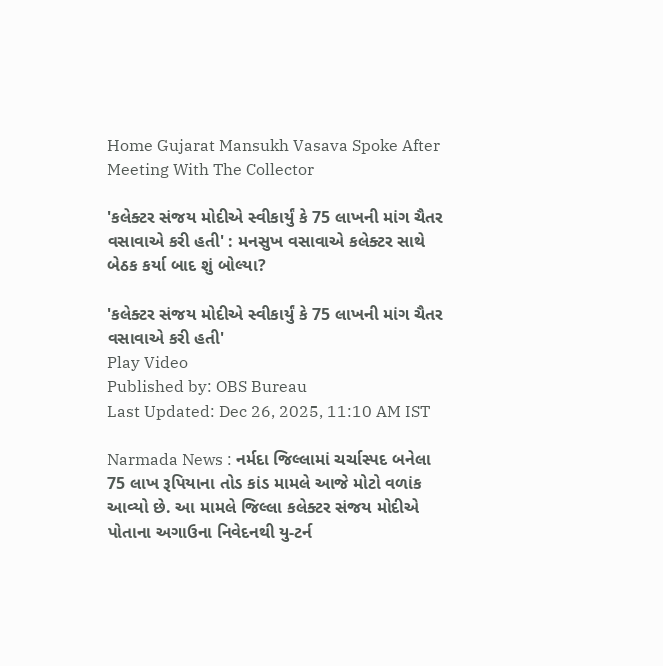Home Gujarat Mansukh Vasava Spoke After Meeting With The Collector

'કલેક્ટર સંજય મોદીએ સ્વીકાર્યું કે 75 લાખની માંગ ચૈતર વસાવાએ કરી હતી' : મનસુખ વસાવાએ કલેક્ટર સાથે બેઠક કર્યા બાદ શું બોલ્યા?

'કલેક્ટર સંજય મોદીએ સ્વીકાર્યું કે 75 લાખની માંગ ચૈતર વસાવાએ કરી હતી'
Play Video
Published by: OBS Bureau
Last Updated: Dec 26, 2025, 11:10 AM IST

Narmada News : નર્મદા જિલ્લામાં ચર્ચાસ્પદ બનેલા 75 લાખ રૂપિયાના તોડ કાંડ મામલે આજે મોટો વળાંક આવ્યો છે. આ મામલે જિલ્લા કલેક્ટર સંજય મોદીએ પોતાના અગાઉના નિવેદનથી યુ-ટર્ન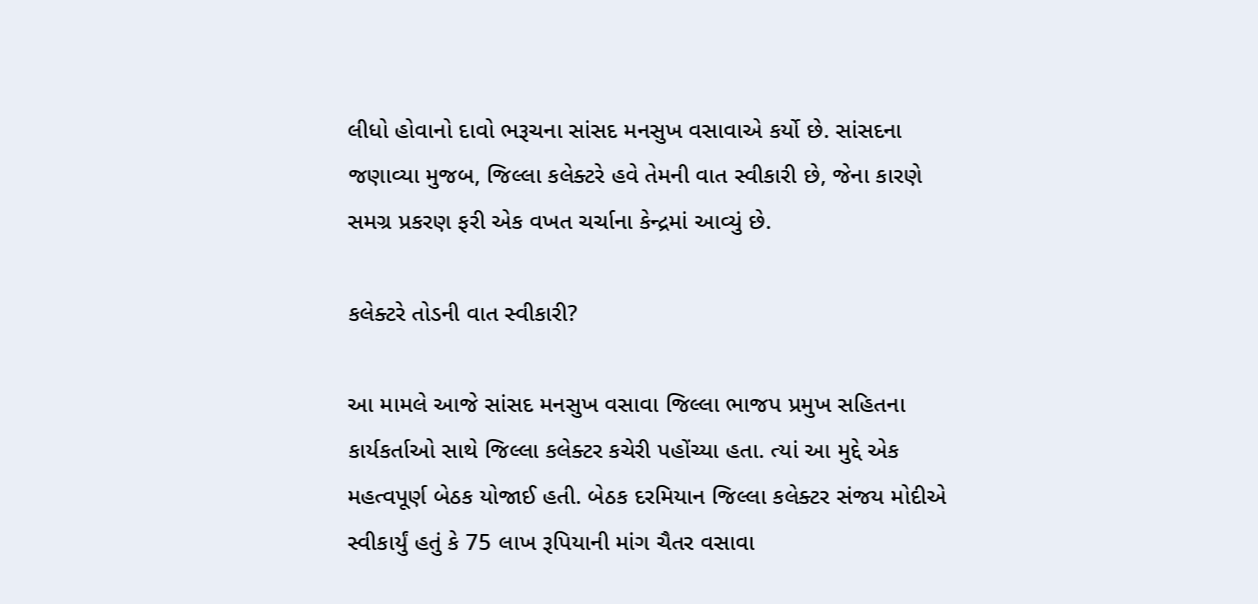લીધો હોવાનો દાવો ભરૂચના સાંસદ મનસુખ વસાવાએ કર્યો છે. સાંસદના જણાવ્યા મુજબ, જિલ્લા કલેક્ટરે હવે તેમની વાત સ્વીકારી છે, જેના કારણે સમગ્ર પ્રકરણ ફરી એક વખત ચર્ચાના કેન્દ્રમાં આવ્યું છે.

કલેક્ટરે તોડની વાત સ્વીકારી?

આ મામલે આજે સાંસદ મનસુખ વસાવા જિલ્લા ભાજપ પ્રમુખ સહિતના કાર્યકર્તાઓ સાથે જિલ્લા કલેક્ટર કચેરી પહોંચ્યા હતા. ત્યાં આ મુદ્દે એક મહત્વપૂર્ણ બેઠક યોજાઈ હતી. બેઠક દરમિયાન જિલ્લા કલેક્ટર સંજય મોદીએ સ્વીકાર્યું હતું કે 75 લાખ રૂપિયાની માંગ ચૈતર વસાવા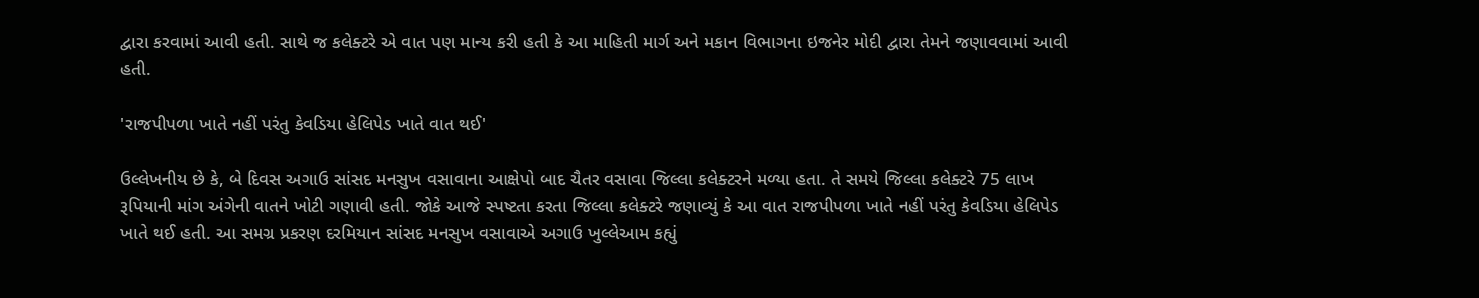દ્વારા કરવામાં આવી હતી. સાથે જ કલેક્ટરે એ વાત પણ માન્ય કરી હતી કે આ માહિતી માર્ગ અને મકાન વિભાગના ઇજનેર મોદી દ્વારા તેમને જણાવવામાં આવી હતી.

'રાજપીપળા ખાતે નહીં પરંતુ કેવડિયા હેલિપેડ ખાતે વાત થઈ'

ઉલ્લેખનીય છે કે, બે દિવસ અગાઉ સાંસદ મનસુખ વસાવાના આક્ષેપો બાદ ચૈતર વસાવા જિલ્લા કલેક્ટરને મળ્યા હતા. તે સમયે જિલ્લા કલેક્ટરે 75 લાખ રૂપિયાની માંગ અંગેની વાતને ખોટી ગણાવી હતી. જોકે આજે સ્પષ્ટતા કરતા જિલ્લા કલેક્ટરે જણાવ્યું કે આ વાત રાજપીપળા ખાતે નહીં પરંતુ કેવડિયા હેલિપેડ ખાતે થઈ હતી. આ સમગ્ર પ્રકરણ દરમિયાન સાંસદ મનસુખ વસાવાએ અગાઉ ખુલ્લેઆમ કહ્યું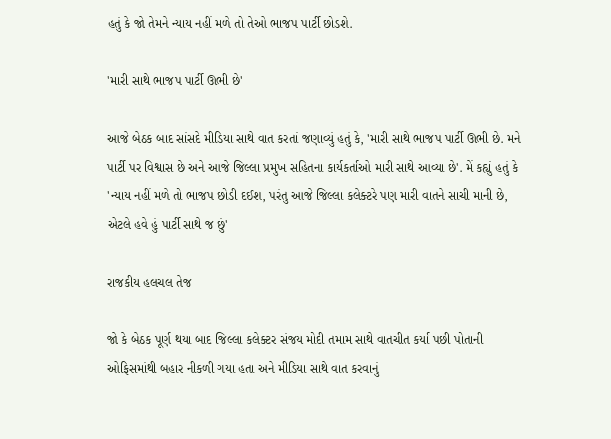હતું કે જો તેમને ન્યાય નહીં મળે તો તેઓ ભાજપ પાર્ટી છોડશે.

'મારી સાથે ભાજપ પાર્ટી ઊભી છે'

આજે બેઠક બાદ સાંસદે મીડિયા સાથે વાત કરતાં જણાવ્યું હતું કે, 'મારી સાથે ભાજપ પાર્ટી ઊભી છે. મને પાર્ટી પર વિશ્વાસ છે અને આજે જિલ્લા પ્રમુખ સહિતના કાર્યકર્તાઓ મારી સાથે આવ્યા છે'. મેં કહ્યું હતું કે 'ન્યાય નહીં મળે તો ભાજપ છોડી દઈશ, પરંતુ આજે જિલ્લા કલેક્ટરે પણ મારી વાતને સાચી માની છે, એટલે હવે હું પાર્ટી સાથે જ છું'

રાજકીય હલચલ તેજ

જો કે બેઠક પૂર્ણ થયા બાદ જિલ્લા કલેક્ટર સંજય મોદી તમામ સાથે વાતચીત કર્યા પછી પોતાની ઓફિસમાંથી બહાર નીકળી ગયા હતા અને મીડિયા સાથે વાત કરવાનું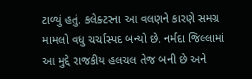ટાળ્યું હતું. કલેક્ટરના આ વલણને કારણે સમગ્ર મામલો વધુ ચર્ચાસ્પદ બન્યો છે. નર્મદા જિલ્લામાં આ મુદ્દે રાજકીય હલચલ તેજ બની છે અને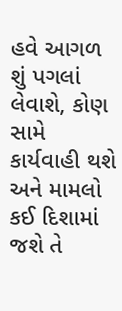હવે આગળ શું પગલાં લેવાશે, કોણ સામે કાર્યવાહી થશે અને મામલો કઈ દિશામાં જશે તે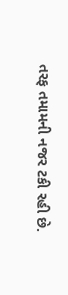તરફ તમામની નજર ટકી રહી છે.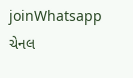joinWhatsapp ચેનલ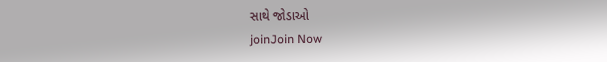સાથે જોડાઓ
joinJoin Now